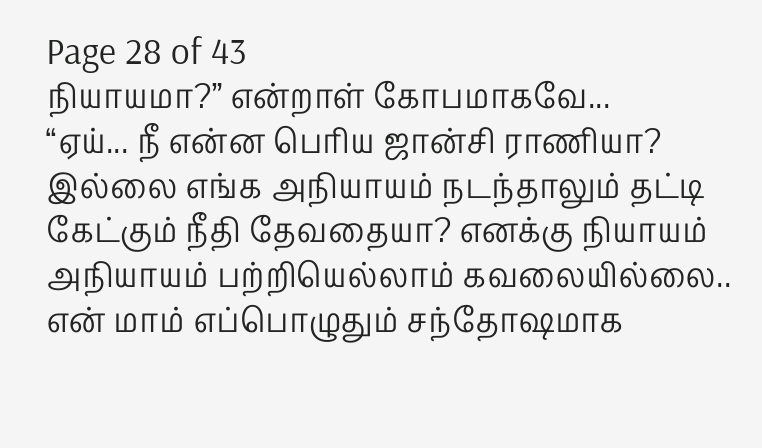Page 28 of 43
நியாயமா?” என்றாள் கோபமாகவே...
“ஏய்... நீ என்ன பெரிய ஜான்சி ராணியா? இல்லை எங்க அநியாயம் நடந்தாலும் தட்டி கேட்கும் நீதி தேவதையா? எனக்கு நியாயம் அநியாயம் பற்றியெல்லாம் கவலையில்லை.. என் மாம் எப்பொழுதும் சந்தோஷமாக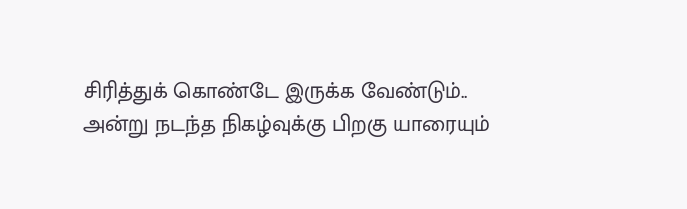சிரித்துக் கொண்டே இருக்க வேண்டும்..
அன்று நடந்த நிகழ்வுக்கு பிறகு யாரையும்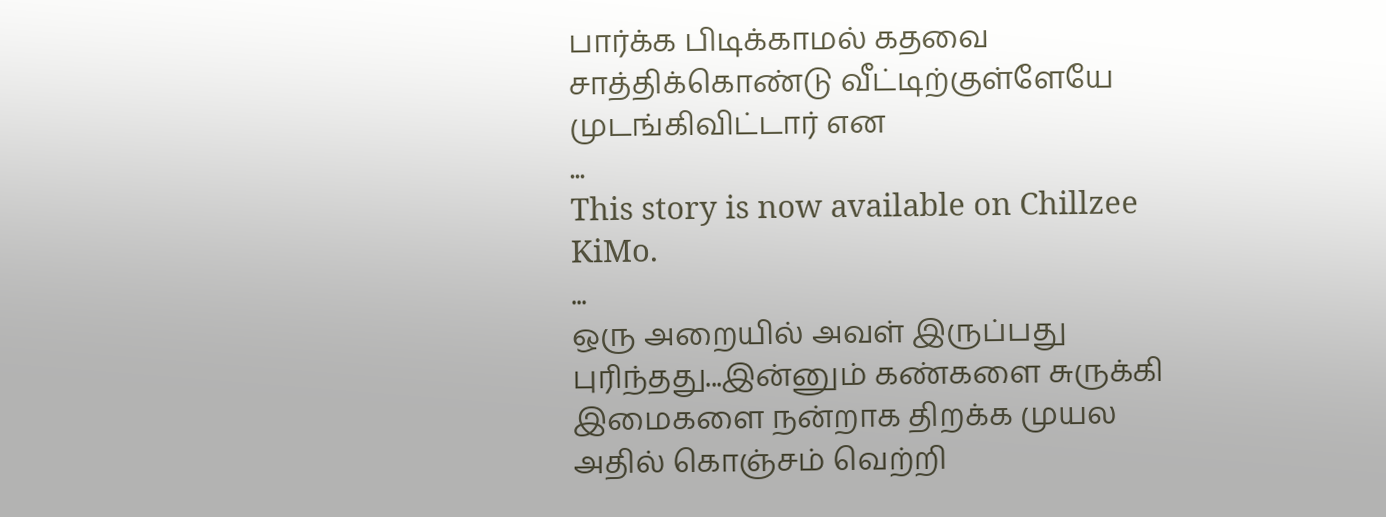பார்க்க பிடிக்காமல் கதவை சாத்திக்கொண்டு வீட்டிற்குள்ளேயே முடங்கிவிட்டார் என
...
This story is now available on Chillzee KiMo.
...
ஒரு அறையில் அவள் இருப்பது புரிந்தது...இன்னும் கண்களை சுருக்கி இமைகளை நன்றாக திறக்க முயல அதில் கொஞ்சம் வெற்றி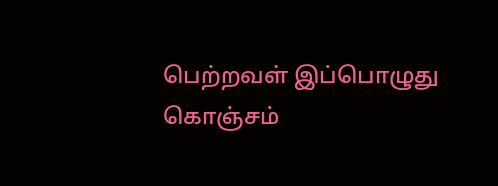பெற்றவள் இப்பொழுது கொஞ்சம்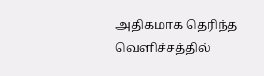அதிகமாக தெரிந்த வெளிச்சத்தில்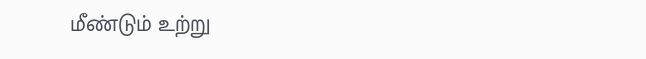மீண்டும் உற்று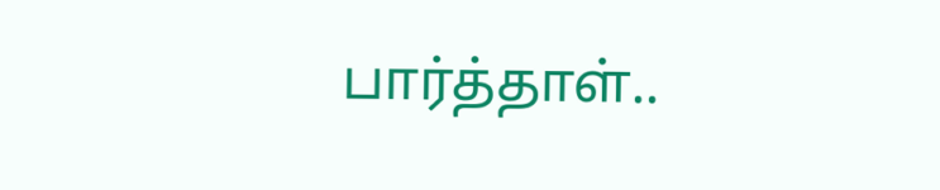பார்த்தாள்..